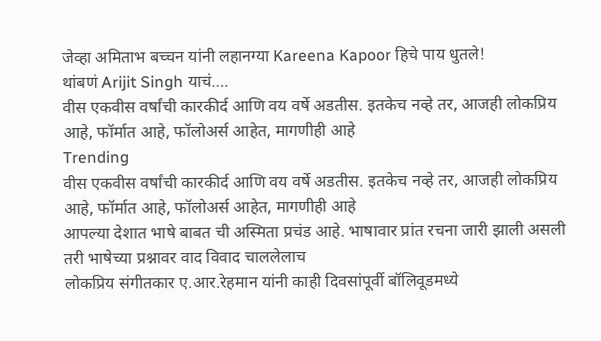जेव्हा अमिताभ बच्चन यांनी लहानग्या Kareena Kapoor हिचे पाय धुतले!
थांबणं Arijit Singh याचं….
वीस एकवीस वर्षांची कारकीर्द आणि वय वर्षे अडतीस. इतकेच नव्हे तर, आजही लोकप्रिय आहे, फॉर्मात आहे, फॉलोअर्स आहेत, मागणीही आहे
Trending
वीस एकवीस वर्षांची कारकीर्द आणि वय वर्षे अडतीस. इतकेच नव्हे तर, आजही लोकप्रिय आहे, फॉर्मात आहे, फॉलोअर्स आहेत, मागणीही आहे
आपल्या देशात भाषे बाबत ची अस्मिता प्रचंड आहे. भाषावार प्रांत रचना जारी झाली असली तरी भाषेच्या प्रश्नावर वाद विवाद चाललेलाच
लोकप्रिय संगीतकार ए.आर.रेहमान यांनी काही दिवसांपूर्वी बॉलिवूडमध्ये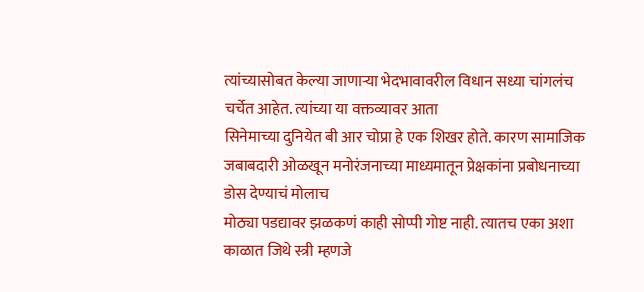त्यांच्यासोबत केल्या जाणाऱ्या भेदभावावरील विधान सध्या चांगलंच चर्चेत आहेत. त्यांच्या या वक्तव्यावर आता
सिनेमाच्या दुनियेत बी आर चोप्रा हे एक शिखर होते. कारण सामाजिक जबाबदारी ओळखून मनोरंजनाच्या माध्यमातून प्रेक्षकांना प्रबोधनाच्या डोस देण्याचं मोलाच
मोठ्या पडद्यावर झळकणं काही सोप्पी गोष्ट नाही. त्यातच एका अशा काळात जिथे स्त्री म्हणजे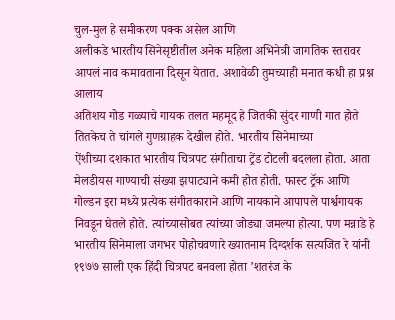चुल-मुल हे समीकरण पक्क असेल आणि
अलीकडे भारतीय सिनेसृष्टीतील अनेक महिला अभिनेत्री जागतिक स्तरावर आपलं नाव कमावताना दिसून येतात. अशावेळी तुमच्याही मनात कधी हा प्रश्न आलाय
अतिशय गोड गळ्याचे गायक तलत महमूद हे जितकी सुंदर गाणी गात होते तितकेच ते चांगले गुणग्राहक देखील होते. भारतीय सिनेमाच्या
ऐंशीच्या दशकात भारतीय चित्रपट संगीताचा ट्रेंड टोटली बदलला होता. आता मेलडीयस गाण्याची संख्या झपाट्याने कमी होत होती. फास्ट ट्रॅक आणि
गोल्डन इरा मध्ये प्रत्येक संगीतकाराने आणि नायकाने आपापले पार्श्वगायक निवडून घेतले होते. त्यांच्यासोबत त्यांच्या जोड्या जमल्या होत्या. पण मन्नाडे हे
भारतीय सिनेमाला जगभर पोहोचवणारे ख्यातनाम दिग्दर्शक सत्यजित रे यांनी १९७७ साली एक हिंदी चित्रपट बनवला होता ’शतरंज के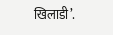खिलाडी’.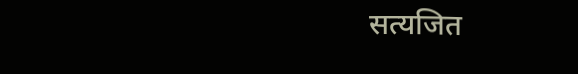सत्यजित